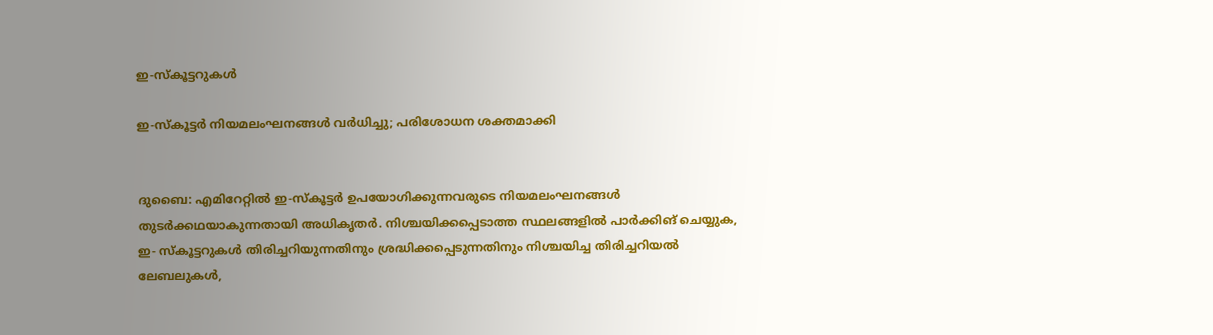ഇ-സ്കൂട്ടറുകൾ

ഇ-സ്കൂട്ടർ നിയമലംഘനങ്ങൾ വർധിച്ചു; പരിശോധന ശക്തമാക്കി


ദുബൈ: എമിറേറ്റിൽ ഇ-സ്കൂട്ടർ ഉപയോഗിക്കുന്നവരുടെ നിയമലംഘനങ്ങൾ തുടർക്കഥയാകുന്നതായി അധികൃതർ. നിശ്ചയിക്കപ്പെടാത്ത സ്ഥലങ്ങളിൽ പാർക്കിങ് ചെയ്യുക, ഇ- സ്കൂട്ടറുകൾ തിരിച്ചറിയുന്നതിനും ശ്രദ്ധിക്കപ്പെടുന്നതിനും നിശ്ചയിച്ച തിരിച്ചറിയൽ ലേബലുകൾ,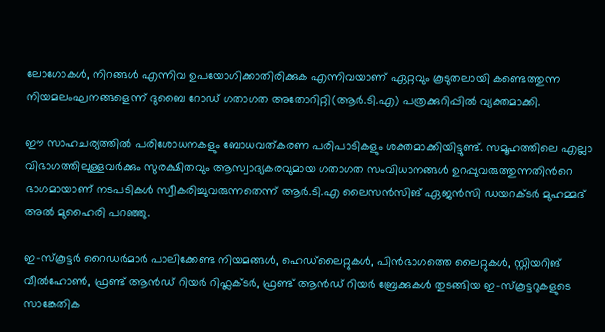ലോഗോകൾ, നിറങ്ങൾ എന്നിവ ഉപയോഗിക്കാതിരിക്കുക എന്നിവയാണ് ഏറ്റവും കൂടുതലായി കണ്ടെത്തുന്ന നിയമലംഘനങ്ങളെന്ന് ദുബൈ റോഡ് ഗതാഗത അതോറിറ്റി(ആർ.ടി.എ) പത്രക്കുറിപ്പിൽ വ്യക്തമാക്കി.

ഈ സാഹചര്യത്തിൽ പരിശോധനകളും ബോധവത്കരണ പരിപാടികളും ശക്തമാക്കിയിട്ടുണ്ട്. സമൂഹത്തിലെ എല്ലാ വിഭാഗത്തിലുള്ളവർക്കും സുരക്ഷിതവും ആസ്വാദ്യകരവുമായ ഗതാഗത സംവിധാനങ്ങൾ ഉറപ്പുവരുത്തുന്നതിന്‍റെ ഭാഗമായാണ് നടപടികൾ സ്വീകരിച്ചുവരുന്നതെന്ന് ആർ.ടി.എ ലൈസൻസിങ് ഏജൻസി ഡയറക്ടർ മുഹമ്മദ് അൽ മുഹൈരി പറഞ്ഞു.

ഇ-സ്കൂട്ടർ റൈഡർമാർ പാലിക്കേണ്ട നിയമങ്ങൾ, ഹെഡ്‌ലൈറ്റുകൾ, പിൻഭാഗത്തെ ലൈറ്റുകൾ, സ്റ്റിയറിങ് വീൽഹോൺ, ഫ്രണ്ട് ആൻഡ് റിയർ റിഫ്ലക്ടർ, ഫ്രണ്ട് ആൻഡ് റിയർ ബ്രേക്കുകൾ തുടങ്ങിയ ഇ-സ്‌കൂട്ടറുകളുടെ സാങ്കേതിക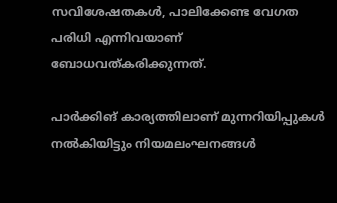സവിശേഷതകൾ, പാലിക്കേണ്ട വേഗത പരിധി എന്നിവയാണ് ബോധവത്കരിക്കുന്നത്.

പാർക്കിങ് കാര്യത്തിലാണ് മുന്നറിയിപ്പുകൾ നൽകിയിട്ടും നിയമലംഘനങ്ങൾ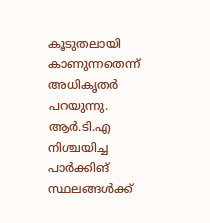കൂടുതലായി കാണുന്നതെന്ന് അധികൃതർ പറയുന്നു. ആർ‌.ടി.എ നിശ്ചയിച്ച പാർക്കിങ് സ്ഥലങ്ങൾക്ക്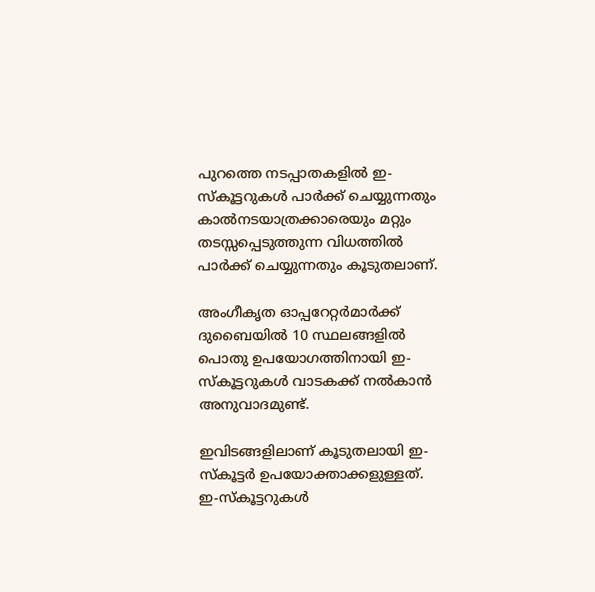പുറത്തെ നടപ്പാതകളിൽ ഇ-സ്‌കൂട്ടറുകൾ പാർക്ക് ചെയ്യുന്നതും കാൽനടയാത്രക്കാരെയും മറ്റും തടസ്സപ്പെടുത്തുന്ന വിധത്തിൽ പാർക്ക് ചെയ്യുന്നതും കൂടുതലാണ്.

അംഗീകൃത ഓപ്പറേറ്റർമാർക്ക് ദുബൈയിൽ 10 സ്ഥലങ്ങളിൽ പൊതു ഉപയോഗത്തിനായി ഇ-സ്കൂട്ടറുകൾ വാടകക്ക് നൽകാൻ അനുവാദമുണ്ട്.

ഇവിടങ്ങളിലാണ് കൂടുതലായി ഇ-സ്കൂട്ടർ ഉപയോക്താക്കളുള്ളത്. ഇ-സ്കൂട്ടറുകൾ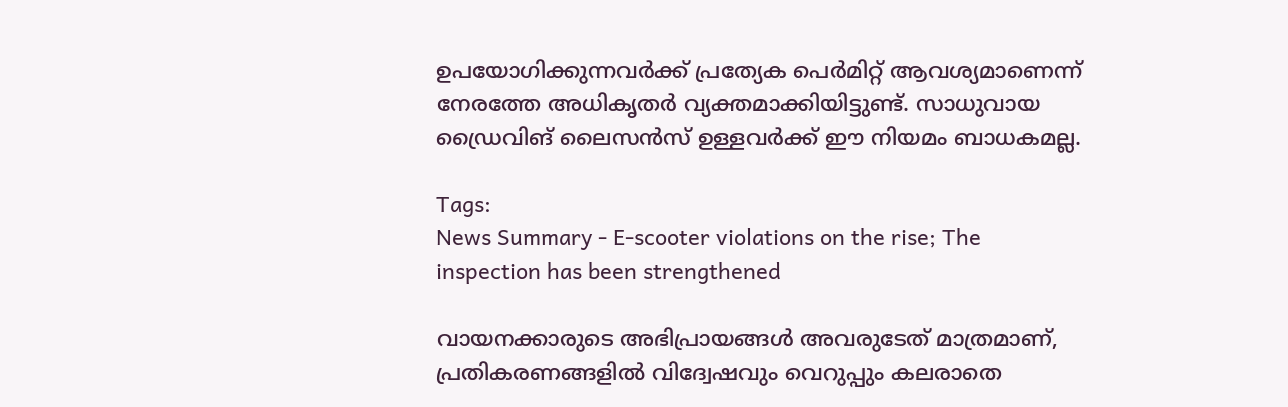ഉപയോഗിക്കുന്നവർക്ക് പ്രത്യേക പെർമിറ്റ് ആവശ്യമാണെന്ന് നേരത്തേ അധികൃതർ വ്യക്തമാക്കിയിട്ടുണ്ട്. സാധുവായ ഡ്രൈവിങ് ലൈസൻസ് ഉള്ളവർക്ക് ഈ നിയമം ബാധകമല്ല.

Tags:
News Summary - E-scooter violations on the rise; The inspection has been strengthened

വായനക്കാരുടെ അഭിപ്രായങ്ങള്‍ അവരുടേത് മാത്രമാണ്, പ്രതികരണങ്ങളിൽ വിദ്വേഷവും വെറുപ്പും കലരാതെ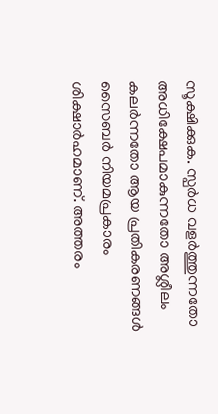സൂക്ഷിക്കുക. സ്പർധ വളർത്തുന്നതോ അധിക്ഷേപമാകുന്നതോ അശ്ലീലം കലർന്നതോ ആയ പ്രതികരണങ്ങൾ സൈബർ നിയമപ്രകാരം ശിക്ഷാർഹമാണ്. അത്തരം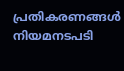പ്രതികരണങ്ങൾ നിയമനടപടി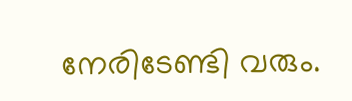നേരിടേണ്ടി വരും.